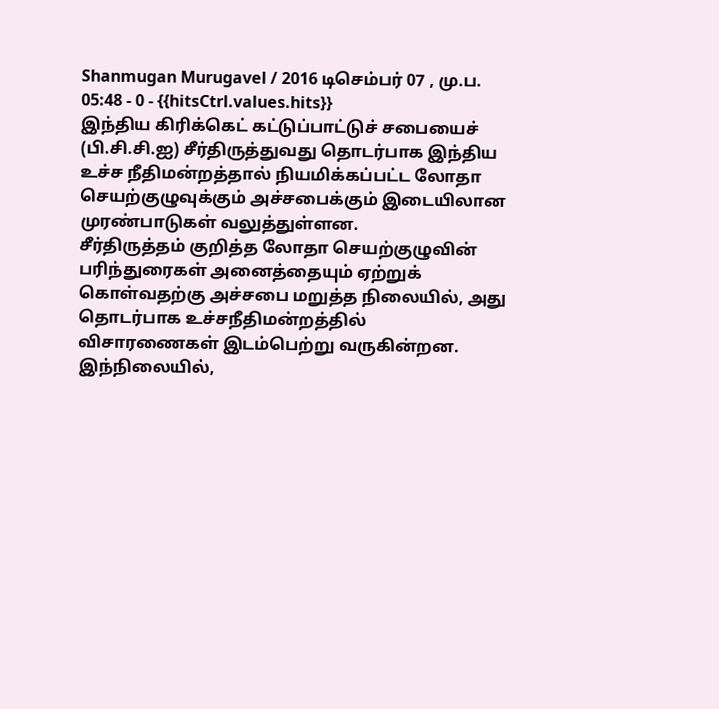Shanmugan Murugavel / 2016 டிசெம்பர் 07 , மு.ப. 05:48 - 0 - {{hitsCtrl.values.hits}}
இந்திய கிரிக்கெட் கட்டுப்பாட்டுச் சபையைச் (பி.சி.சி.ஐ) சீர்திருத்துவது தொடர்பாக இந்திய உச்ச நீதிமன்றத்தால் நியமிக்கப்பட்ட லோதா செயற்குழுவுக்கும் அச்சபைக்கும் இடையிலான முரண்பாடுகள் வலுத்துள்ளன.
சீர்திருத்தம் குறித்த லோதா செயற்குழுவின் பரிந்துரைகள் அனைத்தையும் ஏற்றுக் கொள்வதற்கு அச்சபை மறுத்த நிலையில், அது தொடர்பாக உச்சநீதிமன்றத்தில் விசாரணைகள் இடம்பெற்று வருகின்றன. இந்நிலையில்,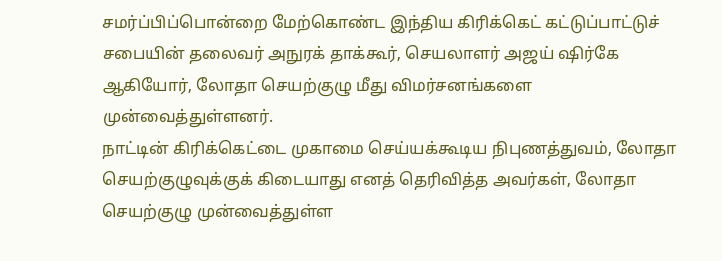சமர்ப்பிப்பொன்றை மேற்கொண்ட இந்திய கிரிக்கெட் கட்டுப்பாட்டுச் சபையின் தலைவர் அநுரக் தாக்கூர், செயலாளர் அஜய் ஷிர்கே ஆகியோர், லோதா செயற்குழு மீது விமர்சனங்களை முன்வைத்துள்ளனர்.
நாட்டின் கிரிக்கெட்டை முகாமை செய்யக்கூடிய நிபுணத்துவம், லோதா செயற்குழுவுக்குக் கிடையாது எனத் தெரிவித்த அவர்கள், லோதா செயற்குழு முன்வைத்துள்ள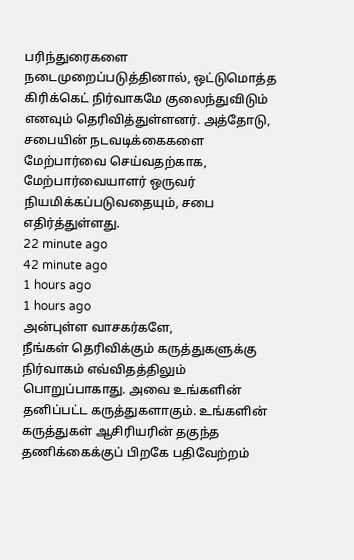பரிந்துரைகளை நடைமுறைப்படுத்தினால், ஒட்டுமொத்த கிரிக்கெட் நிர்வாகமே குலைந்துவிடும் எனவும் தெரிவித்துள்ளனர். அத்தோடு, சபையின் நடவடிக்கைகளை மேற்பார்வை செய்வதற்காக, மேற்பார்வையாளர் ஒருவர் நியமிக்கப்படுவதையும், சபை எதிர்த்துள்ளது.
22 minute ago
42 minute ago
1 hours ago
1 hours ago
அன்புள்ள வாசகர்களே,
நீங்கள் தெரிவிக்கும் கருத்துகளுக்கு நிர்வாகம் எவ்விதத்திலும் பொறுப்பாகாது. அவை உங்களின் தனிப்பட்ட கருத்துகளாகும். உங்களின் கருத்துகள் ஆசிரியரின் தகுந்த தணிக்கைக்குப் பிறகே பதிவேற்றம்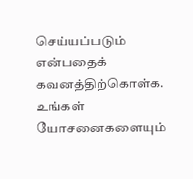செய்யப்படும் என்பதைக் கவனத்திற்கொள்க. உங்கள் யோசனைகளையும்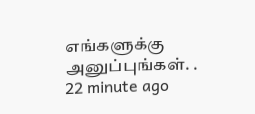எங்களுக்கு அனுப்புங்கள். .
22 minute ago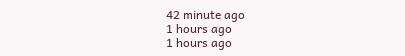42 minute ago
1 hours ago
1 hours ago